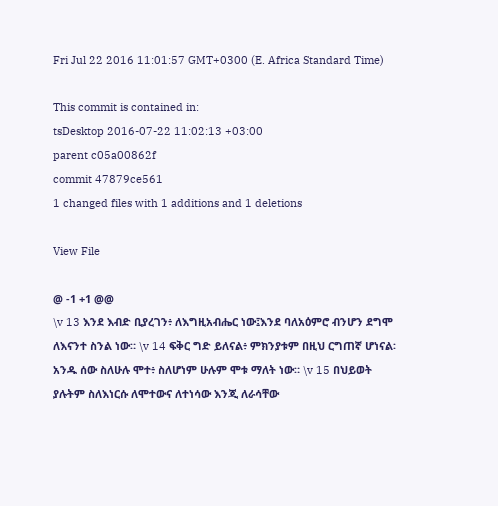Fri Jul 22 2016 11:01:57 GMT+0300 (E. Africa Standard Time)

This commit is contained in:
tsDesktop 2016-07-22 11:02:13 +03:00
parent c05a00862f
commit 47879ce561
1 changed files with 1 additions and 1 deletions

View File

@ -1 +1 @@
\v 13 እንደ እብድ ቢያረገን፥ ለእግዚአብሔር ነው፤እንደ ባለአዕምሮ ብንሆን ደግሞ ለእናንተ ስንል ነው። \v 14 ፍቅር ግድ ይለናል፥ ምክንያቱም በዚህ ርግጠኛ ሆነናል፡አንዱ ሰው ስለሁሉ ሞተ፥ ስለሆነም ሁሉም ሞቱ ማለት ነው። \v 15 በህይወት ያሉትም ስለእነርሱ ለሞተውና ለተነሳው እንጂ ለራሳቸው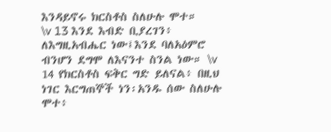እንዳይኖሩ ክርስቶስ ስለሁሉ ሞተ።
\v 13 እንደ እብድ ቢያረገን፥ ለእግዚአብሔር ነው፤እንደ ባለአዕምሮ ብንሆን ደግሞ ለእናንተ ስንል ነው። \v 14 የክርስቶስ ፍቅር ግድ ይለናል፥ በዚህ ነገር እርግጠኞች ነን፡አንዱ ሰው ስለሁሉ ሞተ፥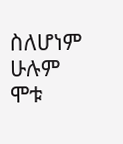ስለሆነም ሁሉም ሞቱ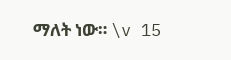ማለት ነው። \v 15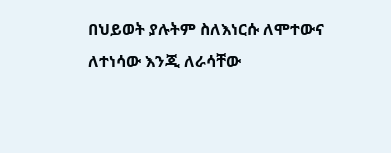በህይወት ያሉትም ስለእነርሱ ለሞተውና ለተነሳው እንጂ ለራሳቸው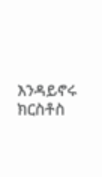እንዳይኖሩ ክርስቶስ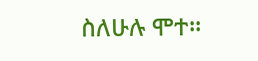ስለሁሉ ሞተ።